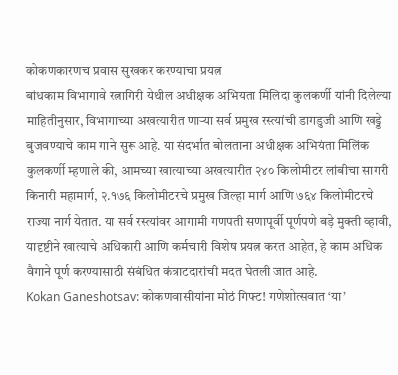कोकणकारणच प्रवास सुखकर करण्याचा प्रयत्न
बांधकाम विभागावे रत्नागिरी येथील अधीक्षक अभियता मिलिदा कुलकर्णी यांनी दिलेल्या माहितीनुसार, विभागाच्या अखत्यारीत णाऱ्या सर्व प्रमुख रस्त्यांची डागडुजी आणि खड्डे बुजवण्याचे काम गाने सुरू आहे. या संदर्भात बोलताना अधीक्षक अभियंता मिलिंक कुलकर्णी म्हणाले की, आमच्या खात्याच्या अखत्यारीत २४० किलोमीटर लांबीचा सागरी किनारी महामार्ग, २.१७६ किलोमीटरचे प्रमुख जिल्हा मार्ग आणि ७६४ किलोमीटरचे राज्या नार्ग येतात. या सर्व रस्त्यांवर आगामी गणपती सणापूर्वी पूर्णपणे बड़े मुक्ती व्हावी, यादृष्टीने खात्याचे अधिकारी आणि कर्मचारी विशेष प्रयत्न करत आहेत, हे काम अधिक वैगाने पूर्ण करण्यासाठी संबंधित कंत्राटदारांची मदत घेतली जात आहे.
Kokan Ganeshotsav: कोकणवासीयांना मोठं गिफ्ट! गणेशोत्सवात ‘या’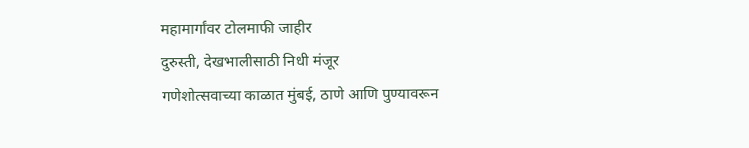महामार्गांवर टोलमाफी जाहीर
दुरुस्ती, देखभालीसाठी निधी मंजूर
गणेशोत्सवाच्या काळात मुंबई, ठाणे आणि पुण्यावरून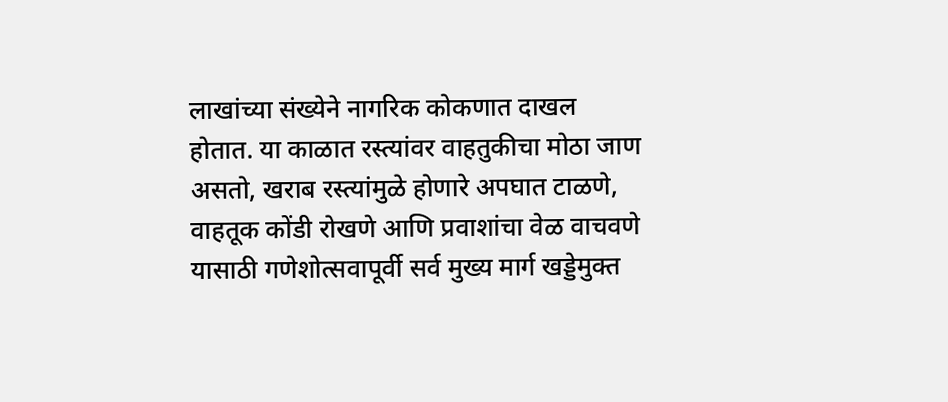लाखांच्या संख्येने नागरिक कोकणात दाखल होतात. या काळात रस्त्यांवर वाहतुकीचा मोठा जाण असतो, खराब रस्त्यांमुळे होणारे अपघात टाळणे, वाहतूक कोंडी रोखणे आणि प्रवाशांचा वेळ वाचवणे यासाठी गणेशोत्सवापूर्वी सर्व मुख्य मार्ग खड्डेमुक्त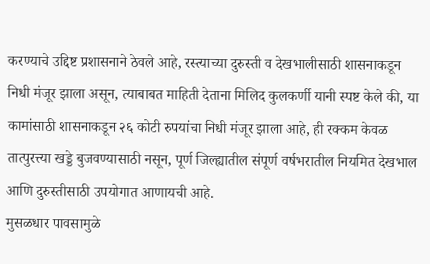करण्याचे उद्दिष्ट प्रशासनाने ठेवले आहे, रस्त्याच्या दुरुस्ती व देखभालीसाठी शासनाकडून निधी मंजूर झाला असून, त्याबाबत माहिती देताना मिलिद कुलकर्णी यानी स्पष्ट केले की, या कामांसाठी शासनाकडून २६ कोटी रुपयांचा निधी मंजूर झाला आहे, ही रक्कम केवळ तात्पुरत्त्या खड्डे बुजवण्यासाठी नसून, पूर्ण जिल्ह्यातील संपूर्ण वर्षभरातील नियमित देखभाल आणि दुरुस्तीसाठी उपयोगात आणायची आहे.
मुसळधार पावसामुळे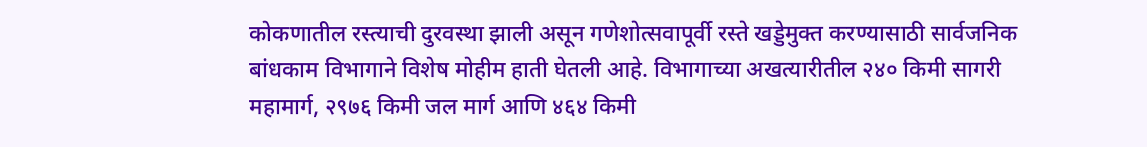कोकणातील रस्त्याची दुरवस्था झाली असून गणेशोत्सवापूर्वी रस्ते खड्डेमुक्त करण्यासाठी सार्वजनिक बांधकाम विभागाने विशेष मोहीम हाती घेतली आहे. विभागाच्या अखत्यारीतील २४० किमी सागरी महामार्ग, २९७६ किमी जल मार्ग आणि ४६४ किमी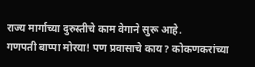राज्य मार्गाच्या दुरुस्तीचे काम वेगाने सुरू आहे.
गणपती बाप्पा मोरया! पण प्रवासाचे काय? कोकणकरांच्या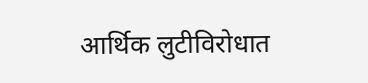आर्थिक लुटीविरोधात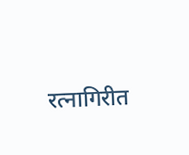रत्नागिरीत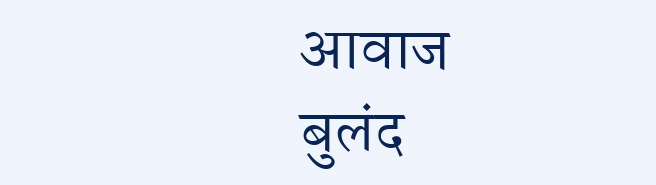आवाज बुलंद